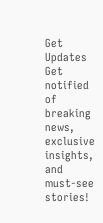Get Updates
Get notified of breaking news, exclusive insights, and must-see stories!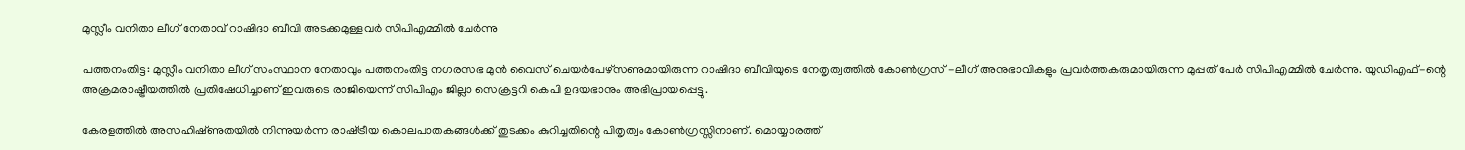മുസ്ലീം വനിതാ ലീഗ് നേതാവ് റാഷിദാ ബീവി അടക്കമുള്ളവര്‍ സിപിഎമ്മില്‍ ചേര്‍ന്നു

പത്തനംതിട്ട: മുസ്ലീം വനിതാ ലീഗ് സംസ്ഥാന നേതാവും പത്തനംതിട്ട നഗരസഭ മുൻ വൈസ് ചെയർപേഴ്സണുമായിരുന്ന റാഷിദാ ബീവിയുടെ നേതൃത്വത്തിൽ കോൺഗ്രസ്‌ -ലീഗ് അനുഭാവികളും പ്രവർത്തകരുമായിരുന്ന മുപ്പത് പേർ സിപിഎമ്മില്‍ ചേര്‍ന്നു. യുഡിഎഫ്‌-ന്റെ അക്രമരാഷ്ട്രീയത്തിൽ പ്രതിഷേധിച്ചാണ് ഇവരുടെ രാജിയെന്ന് സിപിഎം ജില്ലാ സെക്രട്ടറി കെപി ഉദയഭാനും അഭിപ്രായപ്പെട്ടു.

കേരളത്തില്‍ അസഹിഷ്‌ണുതയില്‍ നിന്നുയര്‍ന്ന രാഷ്‌ട്രീയ കൊലപാതകങ്ങള്‍ക്ക്‌ തുടക്കം കുറിച്ചതിന്റെ പിതൃത്വം കോൺഗ്രസ്സിനാണ്. മൊയ്യാരത്ത്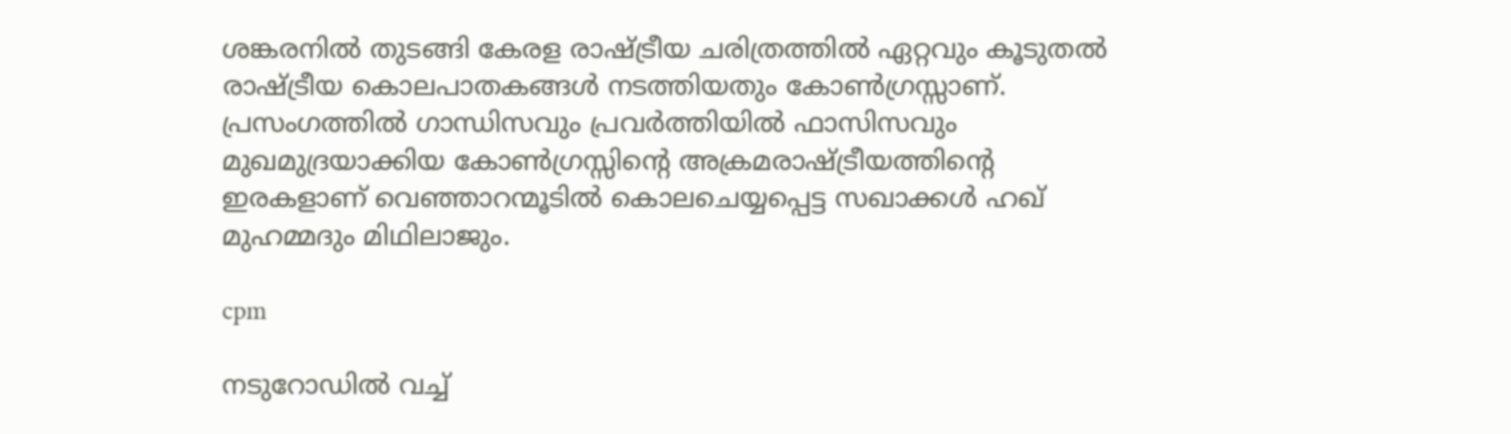ശങ്കരനിൽ തുടങ്ങി കേരള രാഷ്ട്രീയ ചരിത്രത്തിൽ ഏറ്റവും കൂടുതൽ രാഷ്ട്രീയ കൊലപാതകങ്ങൾ നടത്തിയതും കോൺഗ്രസ്സാണ്.
പ്രസംഗത്തില്‍ ഗാന്ധിസവും പ്രവര്‍ത്തിയില്‍ ഫാസിസവും മുഖമുദ്രയാക്കിയ കോണ്‍ഗ്രസ്സിന്‍റെ അക്രമരാഷ്ട്രീയത്തിന്റെ ഇരകളാണ് വെഞ്ഞാറന്മൂടില്‍ കൊലചെയ്യപ്പെട്ട സഖാക്കൾ ഹഖ് മുഹമ്മദും മിഥിലാജും.

cpm

നടുറോഡില്‍ വച്ച്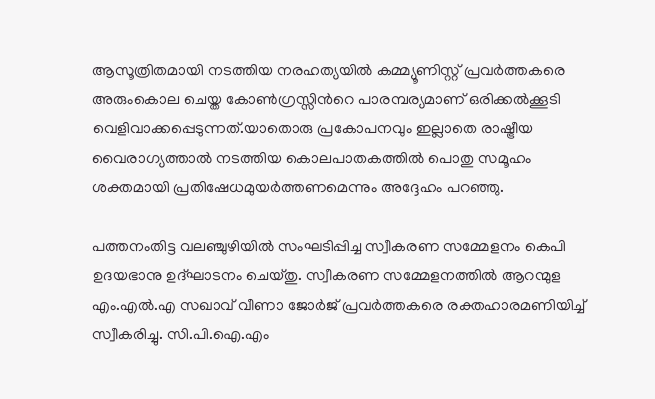ആസൂത്രിതമായി നടത്തിയ നരഹത്യയിൽ കമ്മ്യൂണിസ്റ്റ് പ്രവര്‍ത്തകരെ അരുംകൊല ചെയ്ത കോണ്‍ഗ്രസ്സിന്‍റെ പാരമ്പര്യമാണ് ഒരിക്കല്‍ക്കൂടി വെളിവാക്കപ്പെടുന്നത്.യാതൊരു പ്രകോപനവും ഇല്ലാതെ രാഷ്ട്രീയ വൈരാഗ്യത്താല്‍ നടത്തിയ കൊലപാതകത്തില്‍ പൊതു സമൂഹം ശക്തമായി പ്രതിഷേധമുയർത്തണമെന്നും അദ്ദേഹം പറഞ്ഞു.

പത്തനംതിട്ട വലഞ്ചുഴിയിൽ സംഘടിപ്പിച്ച സ്വീകരണ സമ്മേളനം കെപി ഉദയഭാനു ഉദ്ഘാടനം ചെയ്തു. സ്വീകരണ സമ്മേളനത്തിൽ ആറന്മുള എം.എൽ.എ സഖാവ് വീണാ ജോർജ് പ്രവർത്തകരെ രക്തഹാരമണിയിച്ച് സ്വീകരിച്ചു. സി.പി.ഐ.എം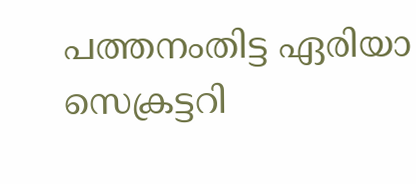പത്തനംതിട്ട ഏരിയാ സെക്രട്ടറി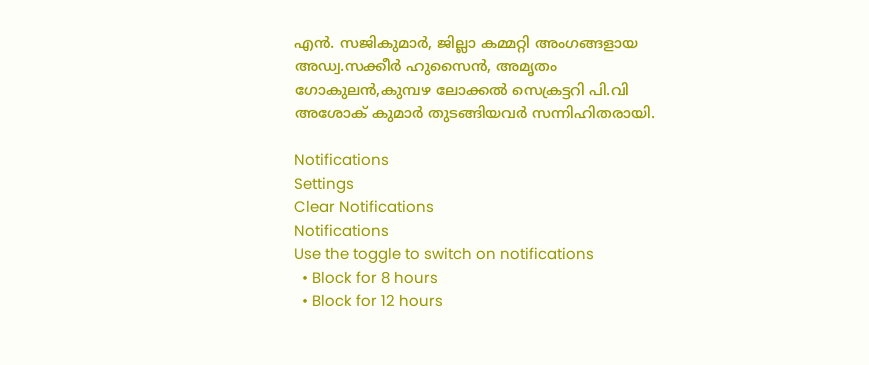എൻ. സജികുമാർ, ജില്ലാ കമ്മറ്റി അംഗങ്ങളായ അഡ്വ.സക്കീർ ഹുസൈൻ, അമൃതം ഗോകുലൻ,കുമ്പഴ ലോക്കൽ സെക്രട്ടറി പി.വി അശോക് കുമാർ തുടങ്ങിയവർ സന്നിഹിതരായി.

Notifications
Settings
Clear Notifications
Notifications
Use the toggle to switch on notifications
  • Block for 8 hours
  • Block for 12 hours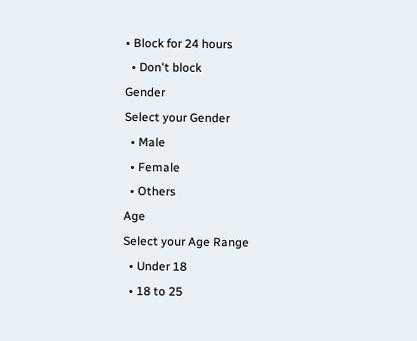• Block for 24 hours
  • Don't block
Gender
Select your Gender
  • Male
  • Female
  • Others
Age
Select your Age Range
  • Under 18
  • 18 to 25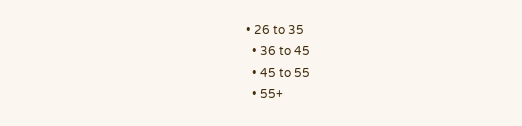• 26 to 35
  • 36 to 45
  • 45 to 55
  • 55+